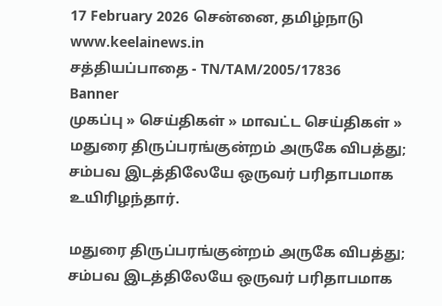17 February 2026 சென்னை, தமிழ்நாடு
www.keelainews.in
சத்தியப்பாதை - TN/TAM/2005/17836
Banner
முகப்பு » செய்திகள் » மாவட்ட செய்திகள் » மதுரை திருப்பரங்குன்றம் அருகே விபத்து; சம்பவ இடத்திலேயே ஒருவர் பரிதாபமாக உயிரிழந்தார்.

மதுரை திருப்பரங்குன்றம் அருகே விபத்து; சம்பவ இடத்திலேயே ஒருவர் பரிதாபமாக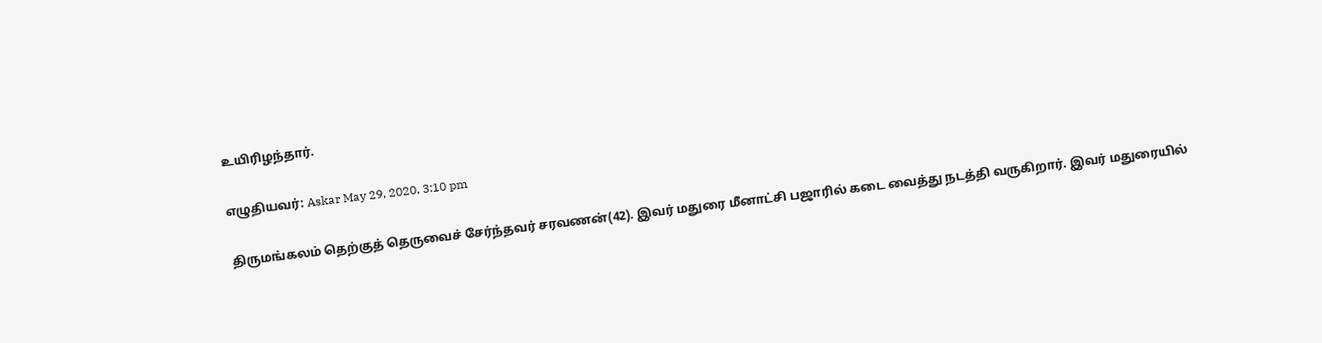உயிரிழந்தார்.

எழுதியவர்: Askar May 29, 2020, 3:10 pm

திருமங்கலம் தெற்குத் தெருவைச் சேர்ந்தவர் சரவணன்(42). இவர் மதுரை மீனாட்சி பஜாரில் கடை வைத்து நடத்தி வருகிறார். இவர் மதுரையில்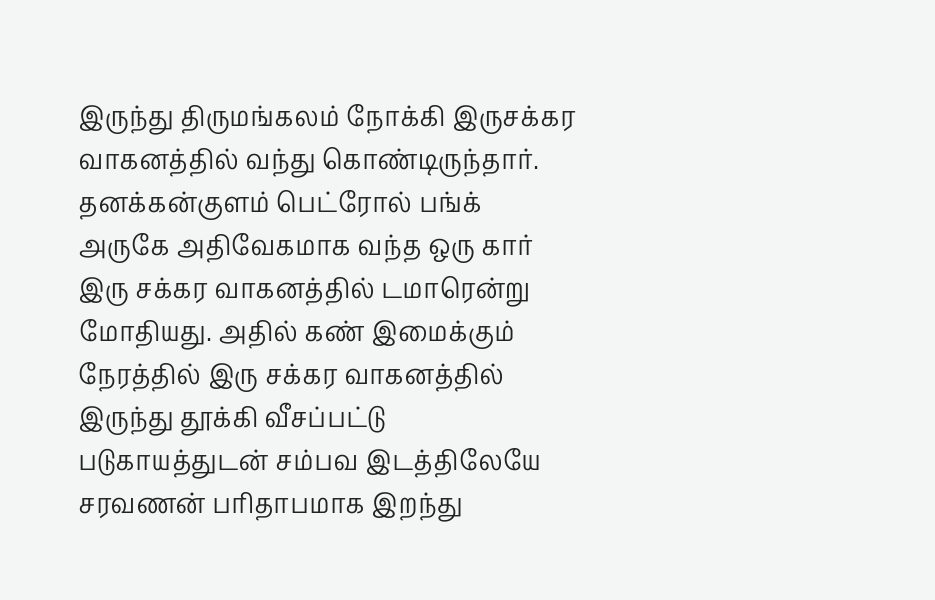இருந்து திருமங்கலம் நோக்கி இருசக்கர வாகனத்தில் வந்து கொண்டிருந்தார். தனக்கன்குளம் பெட்ரோல் பங்க் அருகே அதிவேகமாக வந்த ஒரு கார் இரு சக்கர வாகனத்தில் டமாரென்று மோதியது. அதில் கண் இமைக்கும் நேரத்தில் இரு சக்கர வாகனத்தில் இருந்து தூக்கி வீசப்பட்டு படுகாயத்துடன் சம்பவ இடத்திலேயே சரவணன் பரிதாபமாக இறந்து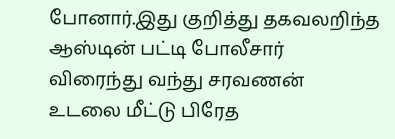போனார்.இது குறித்து தகவலறிந்த ஆஸ்டின் பட்டி போலீசார் விரைந்து வந்து சரவணன் உடலை மீட்டு பிரேத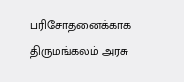பரிசோதனைக்காக திருமங்கலம் அரசு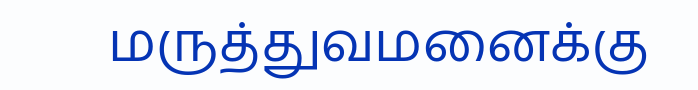மருத்துவமனைக்கு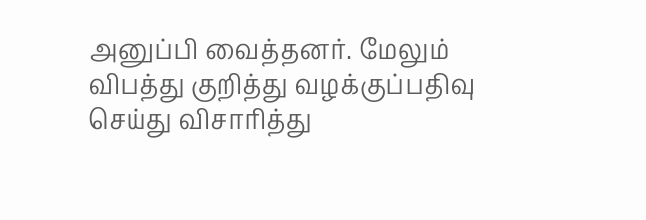அனுப்பி வைத்தனர். மேலும் விபத்து குறித்து வழக்குப்பதிவு செய்து விசாரித்து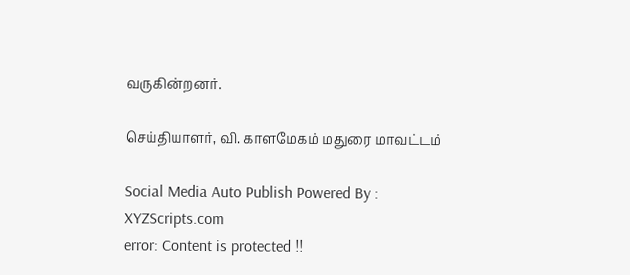வருகின்றனர்.

செய்தியாளர், வி. காளமேகம் மதுரை மாவட்டம்

Social Media Auto Publish Powered By : XYZScripts.com
error: Content is protected !!